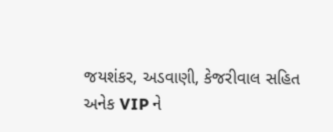જયશંકર, અડવાણી, કેજરીવાલ સહિત અનેક VIP ને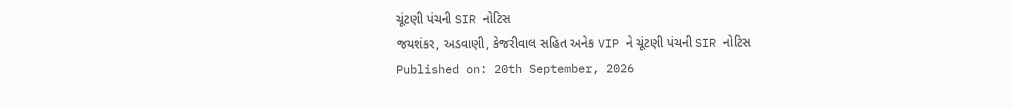ચૂંટણી પંચની SIR નોટિસ
જયશંકર, અડવાણી, કેજરીવાલ સહિત અનેક VIP ને ચૂંટણી પંચની SIR નોટિસ
Published on: 20th September, 2026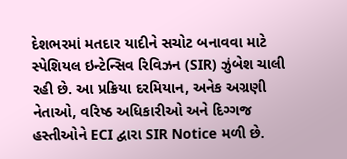દેશભરમાં મતદાર યાદીને સચોટ બનાવવા માટે સ્પેશિયલ ઇન્ટેન્સિવ રિવિઝન (SIR) ઝુંબેશ ચાલી રહી છે. આ પ્રક્રિયા દરમિયાન, અનેક અગ્રણી નેતાઓ, વરિષ્ઠ અધિકારીઓ અને દિગ્ગજ હસ્તીઓને ECI દ્વારા SIR Notice મળી છે.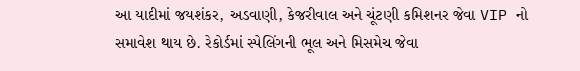આ યાદીમાં જયશંકર, અડવાણી, કેજરીવાલ અને ચૂંટણી કમિશનર જેવા VIP નો સમાવેશ થાય છે. રેકોર્ડમાં સ્પેલિંગની ભૂલ અને મિસમેચ જેવા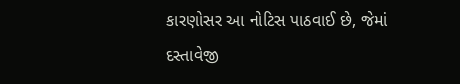કારણોસર આ નોટિસ પાઠવાઈ છે, જેમાં દસ્તાવેજી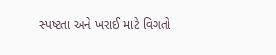સ્પષ્ટતા અને ખરાઈ માટે વિગતો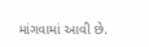માંગવામાં આવી છે.